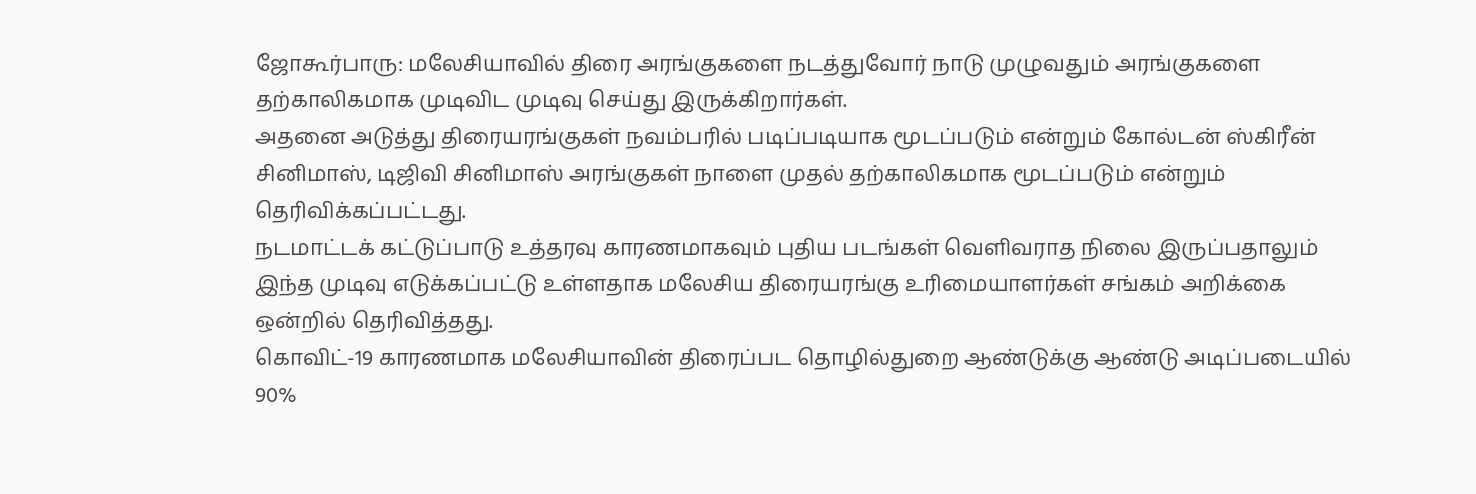ஜோகூர்பாரு: மலேசியாவில் திரை அரங்குகளை நடத்துவோர் நாடு முழுவதும் அரங்குகளை தற்காலிகமாக முடிவிட முடிவு செய்து இருக்கிறார்கள்.
அதனை அடுத்து திரையரங்குகள் நவம்பரில் படிப்படியாக மூடப்படும் என்றும் கோல்டன் ஸ்கிரீன் சினிமாஸ், டிஜிவி சினிமாஸ் அரங்குகள் நாளை முதல் தற்காலிகமாக மூடப்படும் என்றும் தெரிவிக்கப்பட்டது.
நடமாட்டக் கட்டுப்பாடு உத்தரவு காரணமாகவும் புதிய படங்கள் வெளிவராத நிலை இருப்பதாலும் இந்த முடிவு எடுக்கப்பட்டு உள்ளதாக மலேசிய திரையரங்கு உரிமையாளர்கள் சங்கம் அறிக்கை ஒன்றில் தெரிவித்தது.
கொவிட்-19 காரணமாக மலேசியாவின் திரைப்பட தொழில்துறை ஆண்டுக்கு ஆண்டு அடிப்படையில் 90%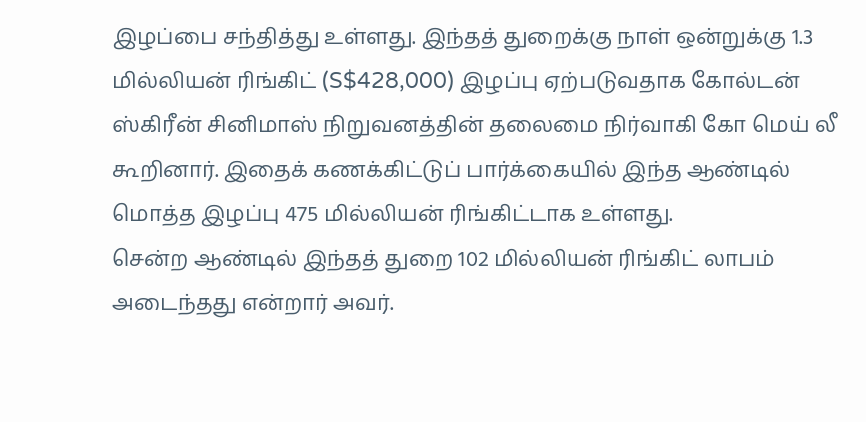இழப்பை சந்தித்து உள்ளது. இந்தத் துறைக்கு நாள் ஒன்றுக்கு 1.3 மில்லியன் ரிங்கிட் (S$428,000) இழப்பு ஏற்படுவதாக கோல்டன் ஸ்கிரீன் சினிமாஸ் நிறுவனத்தின் தலைமை நிர்வாகி கோ மெய் லீ கூறினார். இதைக் கணக்கிட்டுப் பார்க்கையில் இந்த ஆண்டில் மொத்த இழப்பு 475 மில்லியன் ரிங்கிட்டாக உள்ளது.
சென்ற ஆண்டில் இந்தத் துறை 102 மில்லியன் ரிங்கிட் லாபம் அடைந்தது என்றார் அவர்.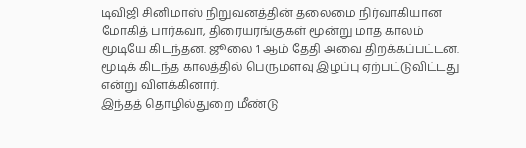டிவிஜி சினிமாஸ் நிறுவனத்தின் தலைமை நிர்வாகியான மோகித் பார்கவா, திரையரங்குகள் மூன்று மாத காலம் மூடியே கிடந்தன. ஜூலை 1 ஆம் தேதி அவை திறக்கப்பட்டன. மூடிக் கிடந்த காலத்தில் பெருமளவு இழப்பு ஏற்பட்டுவிட்டது என்று விளக்கினார்.
இந்தத் தொழில்துறை மீண்டு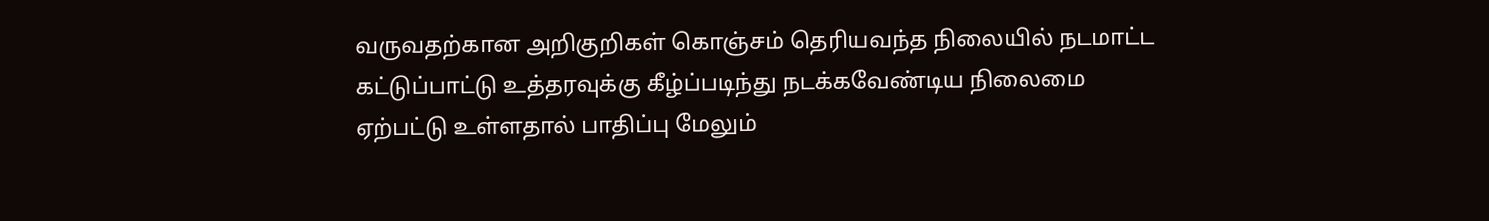வருவதற்கான அறிகுறிகள் கொஞ்சம் தெரியவந்த நிலையில் நடமாட்ட கட்டுப்பாட்டு உத்தரவுக்கு கீழ்ப்படிந்து நடக்கவேண்டிய நிலைமை ஏற்பட்டு உள்ளதால் பாதிப்பு மேலும்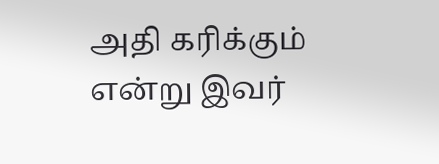அதி கரிக்கும் என்று இவர்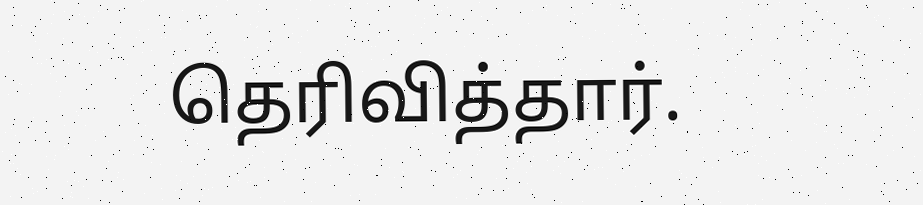தெரிவித்தார்.